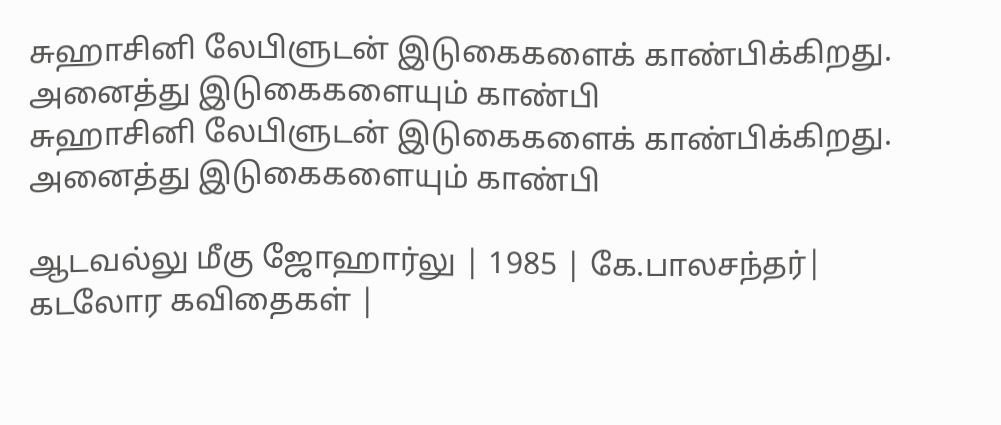சுஹாசினி லேபிளுடன் இடுகைகளைக் காண்பிக்கிறது. அனைத்து இடுகைகளையும் காண்பி
சுஹாசினி லேபிளுடன் இடுகைகளைக் காண்பிக்கிறது. அனைத்து இடுகைகளையும் காண்பி

ஆடவல்லு மீகு ஜோஹார்லு | 1985 | கே.பாலசந்தர்| கடலோர கவிதைகள் |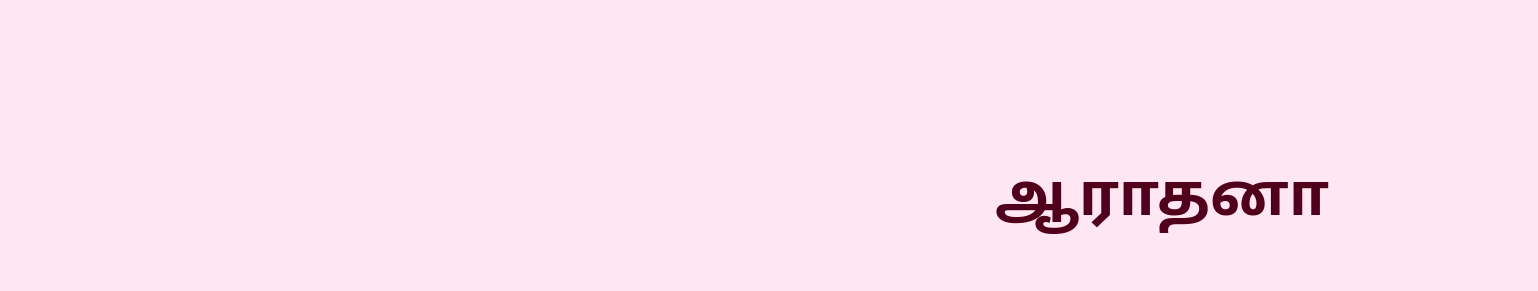ஆராதனா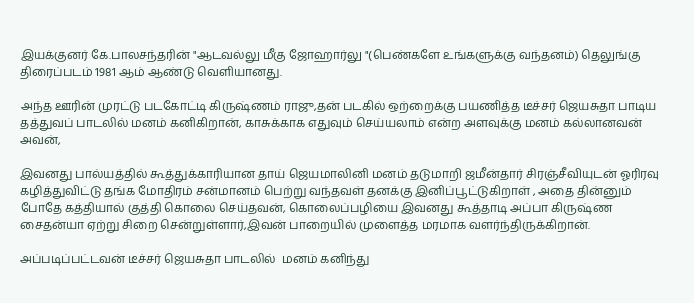இயக்குனர் கே.பாலசந்தரின் "ஆடவல்லு மீகு ஜோஹார்லு "(பெண்களே உங்களுக்கு வந்தனம்) தெலுங்கு திரைப்படம் 1981 ஆம் ஆண்டு வெளியானது.

அந்த ஊரின் முரட்டு படகோட்டி கிருஷ்ணம் ராஜு,தன் படகில் ஒற்றைக்கு பயணித்த டீச்சர் ஜெயசுதா பாடிய தத்துவப் பாடலில் மனம் கனிகிறான், காசுக்காக எதுவும் செய்யலாம் என்ற அளவுக்கு மனம் கல்லானவன் அவன்,

இவனது பால்யத்தில் கூத்துக்காரியான தாய் ஜெயமாலினி மனம் தடுமாறி ஜமீன்தார் சிரஞ்சீவியுடன் ஓரிரவு கழித்துவிட்டு தங்க மோதிரம் சன்மானம் பெற்று வந்தவள் தனக்கு இனிப்பூட்டுகிறாள் , அதை தின்னும் போதே கத்தியால் குத்தி கொலை செய்தவன், கொலைப்பழியை இவனது கூத்தாடி அப்பா கிருஷ்ண சைதன்யா ஏற்று சிறை சென்றுள்ளார்,இவன் பாறையில் முளைத்த மரமாக வளர்ந்திருக்கிறான்.

அப்படிப்பட்டவன் டீச்சர் ஜெயசுதா பாடலில்  மனம் கனிந்து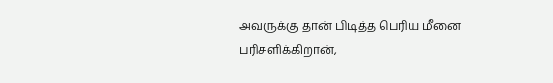அவருக்கு தான் பிடித்த பெரிய மீனை பரிசளிக்கிறான்,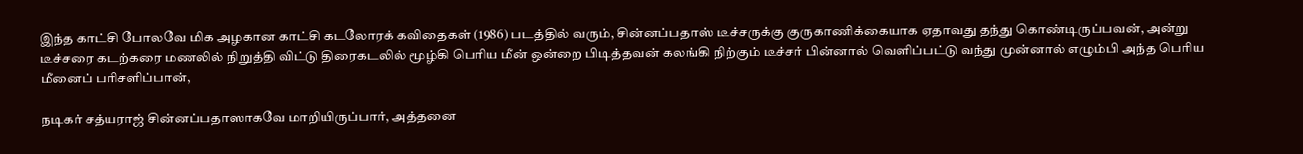இந்த காட்சி போலவே மிக அழகான காட்சி கடலோரக் கவிதைகள் (1986) படத்தில் வரும், சின்னப்பதாஸ் டீச்சருக்கு குருகாணிக்கையாக ஏதாவது தந்து கொண்டிருப்பவன், அன்று டீச்சரை கடற்கரை மணலில் நிறுத்தி விட்டு திரைகடலில் மூழ்கி பெரிய மீன் ஒன்றை பிடித்தவன் கலங்கி நிற்கும் டீச்சர் பின்னால் வெளிப்பட்டு வந்து முன்னால் எழும்பி அந்த பெரிய மீனைப் பரிசளிப்பான்,

நடிகர் சத்யராஜ் சின்னப்பதாஸாகவே மாறியிருப்பார், அத்தனை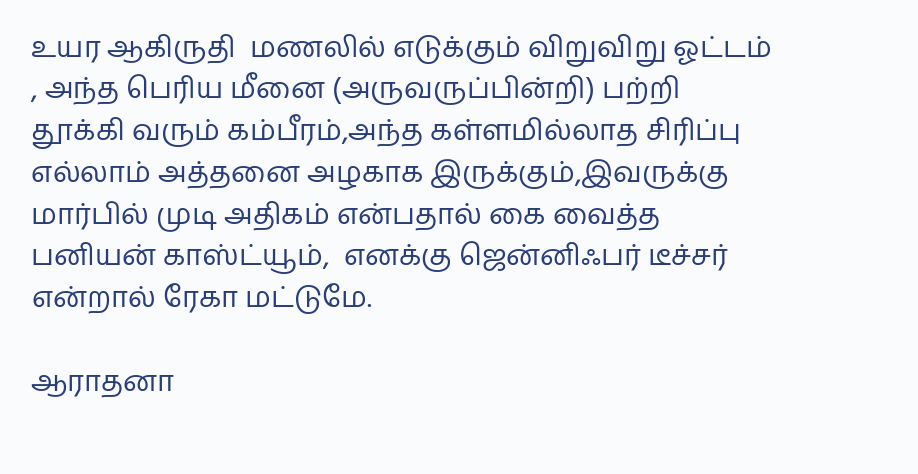உயர ஆகிருதி  மணலில் எடுக்கும் விறுவிறு ஓட்டம் , அந்த பெரிய மீனை (அருவருப்பின்றி) பற்றி தூக்கி வரும் கம்பீரம்,அந்த கள்ளமில்லாத சிரிப்பு எல்லாம் அத்தனை அழகாக இருக்கும்,இவருக்கு மார்பில் முடி அதிகம் என்பதால் கை வைத்த பனியன் காஸ்ட்யூம்,  எனக்கு ஜென்னிஃபர் டீச்சர் என்றால் ரேகா மட்டுமே.

ஆராதனா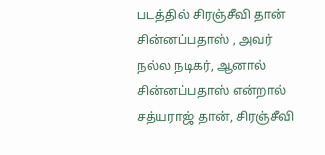படத்தில் சிரஞ்சீவி தான் சின்னப்பதாஸ் , அவர் நல்ல நடிகர், ஆனால் சின்னப்பதாஸ் என்றால் சத்யராஜ் தான், சிரஞ்சீவி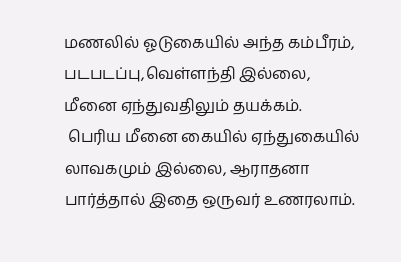மணலில் ஓடுகையில் அந்த கம்பீரம், படபடப்பு,வெள்ளந்தி இல்லை,
மீனை ஏந்துவதிலும் தயக்கம்.
 பெரிய மீனை கையில் ஏந்துகையில்  லாவகமும் இல்லை, ஆராதனா பார்த்தால் இதை ஒருவர் உணரலாம்.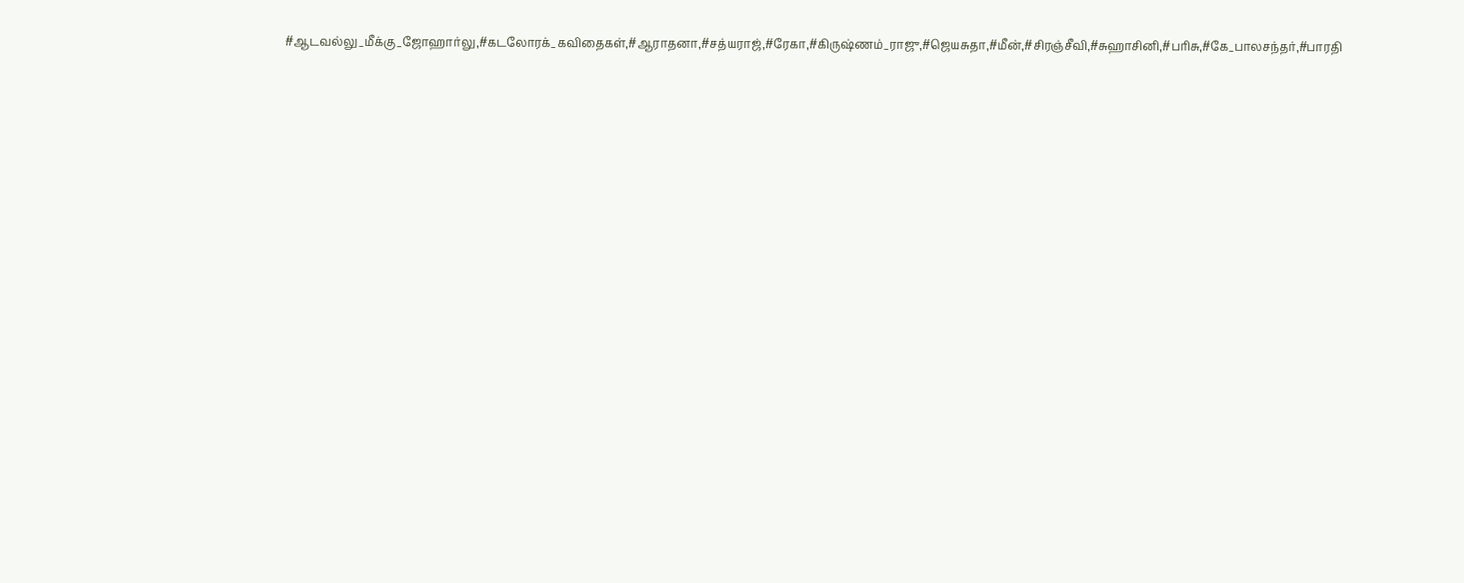#ஆடவல்லு_மீக்கு_ஜோஹார்லு,#கடலோரக்_கவிதைகள்,#ஆராதனா,#சத்யராஜ்,#ரேகா,#கிருஷ்ணம்_ராஜு,#ஜெயசுதா,#மீன்,#சிரஞ்சீவி,#சுஹாசினி,#பரிசு,#கே_பாலசந்தர்,#பாரதி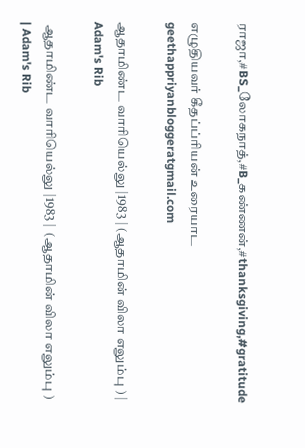ராஜா,#BS_லோகநாத்,#B_கண்ணன்,#thanksgiving,#gratitude

எழுதியவர் கீதப்ப்ரியன் உரையாட geethappriyanbloggeratgmail.com

ஆதாமிண்ட வாரியெல்லு |1983 | (ஆதாமின் விலா எலும்பு ) | Adam's Rib

 ஆதாமிண்ட வாரியெல்லு |1983 |  (ஆதாமின் விலா எலும்பு ) | Adam's Rib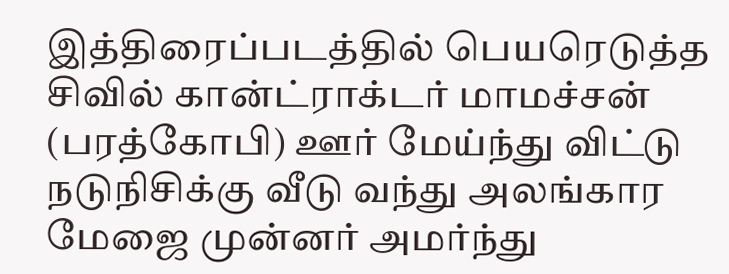இத்திரைப்படத்தில் பெயரெடுத்த  சிவில் கான்ட்ராக்டர் மாமச்சன் (பரத்கோபி) ஊர் மேய்ந்து விட்டு நடுநிசிக்கு வீடு வந்து அலங்கார மேஜை முன்னர் அமர்ந்து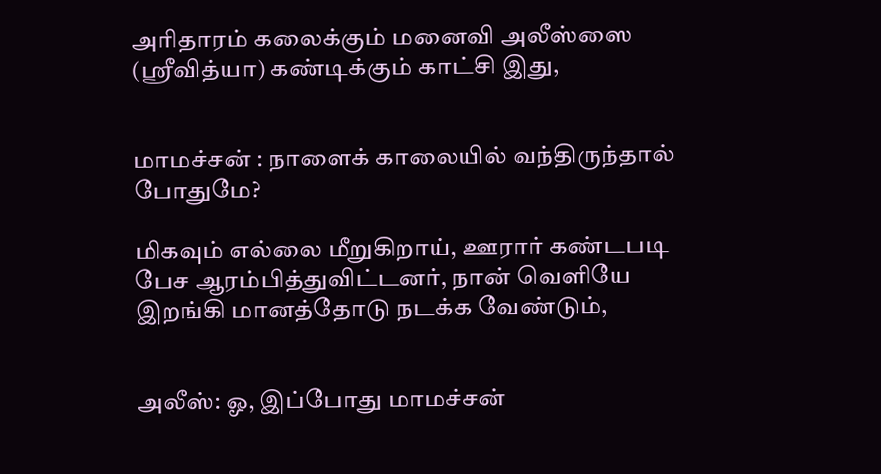அரிதாரம் கலைக்கும் மனைவி அலீஸ்ஸை (ஸ்ரீவித்யா) கண்டிக்கும் காட்சி இது,


மாமச்சன் : நாளைக் காலையில் வந்திருந்தால் போதுமே?

மிகவும் எல்லை மீறுகிறாய், ஊரார் கண்டபடி பேச ஆரம்பித்துவிட்டனர், நான் வெளியே இறங்கி மானத்தோடு நடக்க வேண்டும்,


அலீஸ்: ஓ, இப்போது மாமச்சன்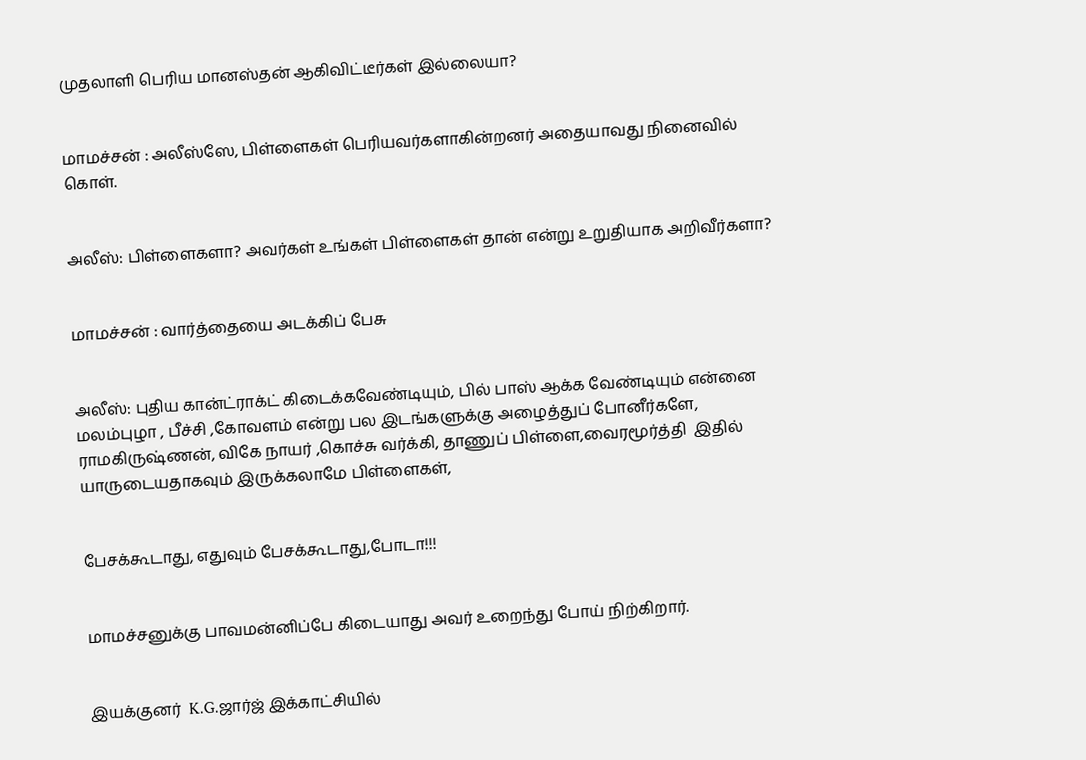முதலாளி பெரிய மானஸ்தன் ஆகிவிட்டீர்கள் இல்லையா?


மாமச்சன் : அலீஸ்ஸே, பிள்ளைகள் பெரியவர்களாகின்றனர் அதையாவது நினைவில் கொள்.


அலீஸ்: பிள்ளைகளா? அவர்கள் உங்கள் பிள்ளைகள் தான் என்று உறுதியாக அறிவீர்களா?


மாமச்சன் : வார்த்தையை அடக்கிப் பேசு


அலீஸ்: புதிய கான்ட்ராக்ட் கிடைக்கவேண்டியும், பில் பாஸ் ஆக்க வேண்டியும் என்னை மலம்புழா , பீச்சி ,கோவளம் என்று பல இடங்களுக்கு அழைத்துப் போனீர்களே,  ராமகிருஷ்ணன், விகே நாயர் ,கொச்சு வர்க்கி, தாணுப் பிள்ளை,வைரமூர்த்தி  இதில் யாருடையதாகவும் இருக்கலாமே பிள்ளைகள்,


பேசக்கூடாது, எதுவும் பேசக்கூடாது,போடா!!!


மாமச்சனுக்கு பாவமன்னிப்பே கிடையாது அவர் உறைந்து போய் நிற்கிறார்.


இயக்குனர்  K.G.ஜார்ஜ் இக்காட்சியில்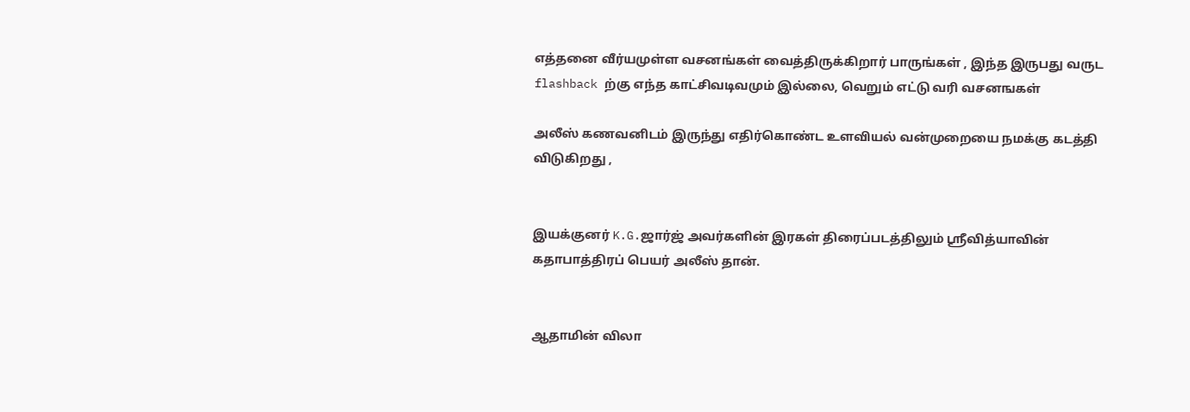எத்தனை வீர்யமுள்ள வசனங்கள் வைத்திருக்கிறார் பாருங்கள் , இந்த இருபது வருட  flashback ற்கு எந்த காட்சிவடிவமும் இல்லை, வெறும் எட்டு வரி வசனஙகள்

அலீஸ் கணவனிடம் இருந்து எதிர்கொண்ட உளவியல் வன்முறையை நமக்கு கடத்தி விடுகிறது ,


இயக்குனர் K.G.ஜார்ஜ் அவர்களின் இரகள் திரைப்படத்திலும் ஸ்ரீவித்யாவின் கதாபாத்திரப் பெயர் அலீஸ் தான்.


ஆதாமின் விலா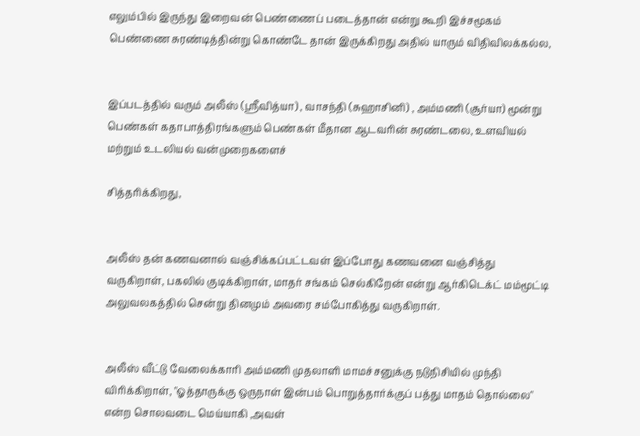எலும்பில் இருந்து இறைவன் பெண்ணைப் படைத்தான் என்று கூறி இச்சமூகம் பெண்ணை சுரண்டித்தின்று கொண்டே தான் இருக்கிறது அதில் யாரும் விதிவிலக்கல்ல,


இப்படத்தில் வரும் அலீஸ் (ஸ்ரீவித்யா) , வாசந்தி (சுஹாசினி) , அம்மணி (சூர்யா) மூன்று பெண்கள் கதாபாத்திரங்களும் பெண்கள் மீதான ஆடவரின் சுரண்டலை, உளவியல் மற்றும் உடலியல் வன்முறைகளைச்

சித்தரிக்கிறது,


அலீஸ் தன் கணவனால் வஞ்சிக்கப்பட்டவள் இப்போது கணவனை வஞ்சித்து வருகிறாள், பகலில் குடிக்கிறாள், மாதர் சங்கம் செல்கிறேன் என்று ஆர்கிடெக்ட் மம்மூட்டி அலுவலகத்தில் சென்று தினமும் அவரை சம்போகித்து வருகிறாள்.


அலீஸ் வீட்டு வேலைக்காரி அம்மணி முதலாளி மாமச்சனுக்கு நடுநிசியில் முந்தி விரிக்கிறாள், "ஓத்தாருக்கு ஒருநாள் இன்பம் பொறுத்தார்க்குப் பத்து மாதம் தொல்லை" என்ற சொலவடை மெய்யாகி ,அவள்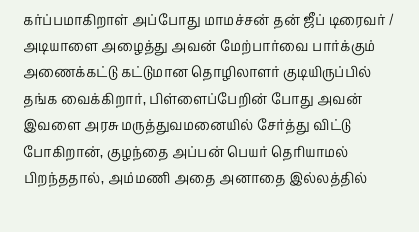கர்ப்பமாகிறாள் அப்போது மாமச்சன் தன் ஜீப் டிரைவர் / அடியாளை அழைத்து அவன் மேற்பார்வை பார்க்கும் அணைக்கட்டு கட்டுமான தொழிலாளர் குடியிருப்பில் தங்க வைக்கிறார், பிள்ளைப்பேறின் போது அவன் இவளை அரசு மருத்துவமனையில் சேர்த்து விட்டு போகிறான், குழந்தை அப்பன் பெயர் தெரியாமல் பிறந்ததால், அம்மணி அதை அனாதை இல்லத்தில்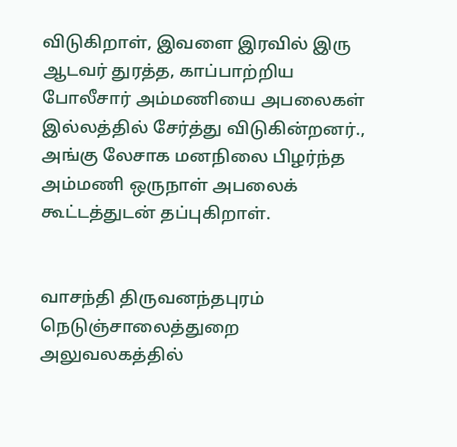விடுகிறாள், இவளை இரவில் இரு ஆடவர் துரத்த, காப்பாற்றிய போலீசார் அம்மணியை அபலைகள் இல்லத்தில் சேர்த்து விடுகின்றனர்., அங்கு லேசாக மனநிலை பிழர்ந்த அம்மணி ஒருநாள் அபலைக் கூட்டத்துடன் தப்புகிறாள்.


வாசந்தி திருவனந்தபுரம் நெடுஞ்சாலைத்துறை அலுவலகத்தில்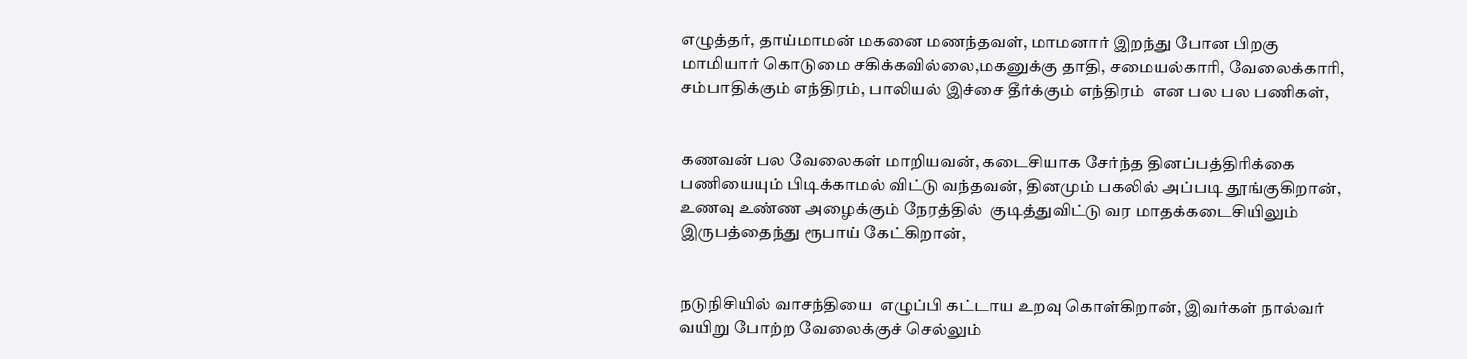எழுத்தர், தாய்மாமன் மகனை மணந்தவள், மாமனார் இறந்து போன பிறகு மாமியார் கொடுமை சகிக்கவில்லை,மகனுக்கு தாதி, சமையல்காரி, வேலைக்காரி, சம்பாதிக்கும் எந்திரம், பாலியல் இச்சை தீர்க்கும் எந்திரம்  என பல பல பணிகள்,


கணவன் பல வேலைகள் மாறியவன், கடைசியாக சேர்ந்த தினப்பத்திரிக்கை பணியையும் பிடிக்காமல் விட்டு வந்தவன், தினமும் பகலில் அப்படி தூங்குகிறான், உணவு உண்ண அழைக்கும் நேரத்தில்  குடித்துவிட்டு வர மாதக்கடைசியிலும்  இருபத்தைந்து ரூபாய் கேட்கிறான்,


நடுநிசியில் வாசந்தியை  எழுப்பி கட்டாய உறவு கொள்கிறான், இவர்கள் நால்வர் வயிறு போற்ற வேலைக்குச் செல்லும்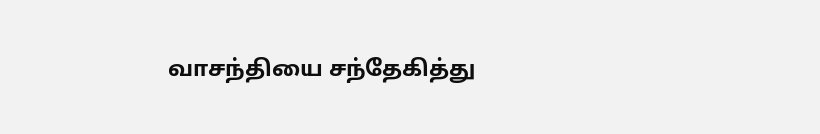வாசந்தியை சந்தேகித்து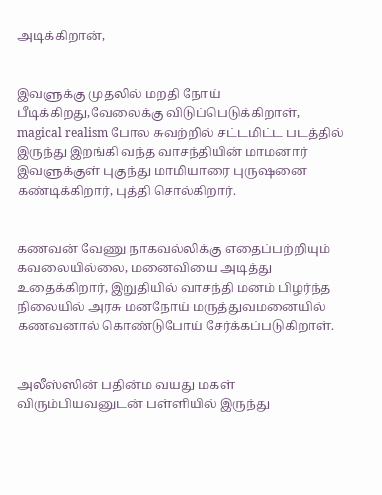அடிக்கிறான்,


இவளுக்கு முதலில் மறதி நோய் பீடிக்கிறது,வேலைக்கு விடுப்பெடுக்கிறாள்,  magical realism போல சுவற்றில் சட்டமிட்ட படத்தில் இருந்து இறங்கி வந்த வாசந்தியின் மாமனார் இவளுக்குள் புகுந்து மாமியாரை புருஷனை கண்டிக்கிறார், புத்தி சொல்கிறார்.


கணவன் வேணு நாகவல்லிக்கு எதைப்பற்றியும் கவலையில்லை, மனைவியை அடித்து உதைக்கிறார், இறுதியில் வாசந்தி மனம் பிழர்ந்த நிலையில் அரசு மனநோய் மருத்துவமனையில் கணவனால் கொண்டுபோய் சேர்க்கப்படுகிறாள்.


அலீஸ்ஸின் பதின்ம வயது மகள் விரும்பியவனுடன் பள்ளியில் இருந்து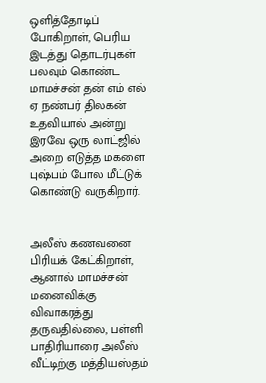ஒளித்தோடிப் போகிறாள், பெரிய இடத்து தொடர்புகள் பலவும் கொண்ட மாமச்சன் தன் எம் எல் ஏ நண்பர் திலகன் உதவியால் அன்று இரவே ஒரு லாட்ஜில் அறை எடுத்த மகளை புஷ்பம் போல மீட்டுக் கொண்டு வருகிறார்.


அலீஸ் கணவனை பிரியக் கேட்கிறாள், ஆனால் மாமச்சன் மனைவிக்கு விவாகரத்து தருவதில்லை, பள்ளி பாதிரியாரை அலீஸ் வீட்டிற்கு மத்தியஸ்தம்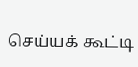செய்யக் கூட்டி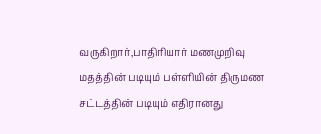வருகிறார்,பாதிரியார் மணமுறிவு மதத்தின் படியும் பள்ளியின் திருமண சட்டத்தின் படியும் எதிரானது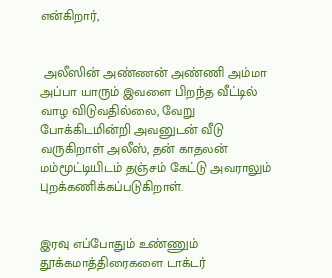என்கிறார்,


 அலீஸின் அண்ணன் அண்ணி அம்மா அப்பா யாரும் இவளை பிறந்த வீட்டில் வாழ விடுவதில்லை, வேறு போக்கிடமின்றி அவனுடன் வீடு வருகிறாள் அலீஸ், தன் காதலன் மம்மூட்டியிடம் தஞ்சம் கேட்டு அவராலும் புறக்கணிக்கப்படுகிறாள்.


இரவு எப்போதும் உண்ணும் தூக்கமாத்திரைகளை டாக்டர்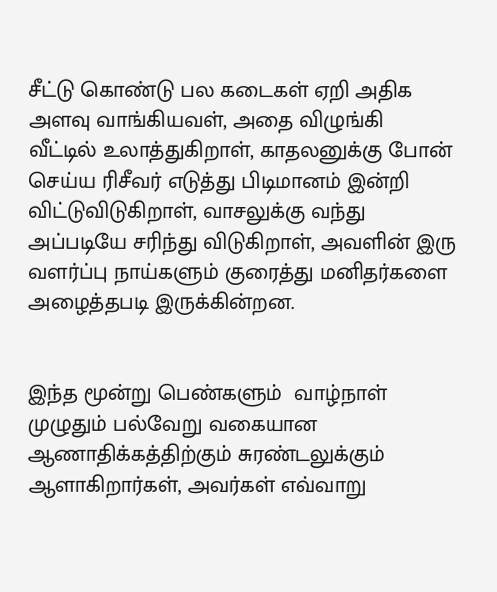சீட்டு கொண்டு பல கடைகள் ஏறி அதிக அளவு வாங்கியவள், அதை விழுங்கி வீட்டில் உலாத்துகிறாள், காதலனுக்கு போன் செய்ய ரிசீவர் எடுத்து பிடிமானம் இன்றி விட்டுவிடுகிறாள், வாசலுக்கு வந்து அப்படியே சரிந்து விடுகிறாள், அவளின் இரு வளர்ப்பு நாய்களும் குரைத்து மனிதர்களை அழைத்தபடி இருக்கின்றன.


இந்த மூன்று பெண்களும்  வாழ்நாள் முழுதும் பல்வேறு வகையான ஆணாதிக்கத்திற்கும் சுரண்டலுக்கும் ஆளாகிறார்கள், அவர்கள் எவ்வாறு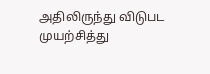அதிலிருந்து விடுபட முயற்சித்து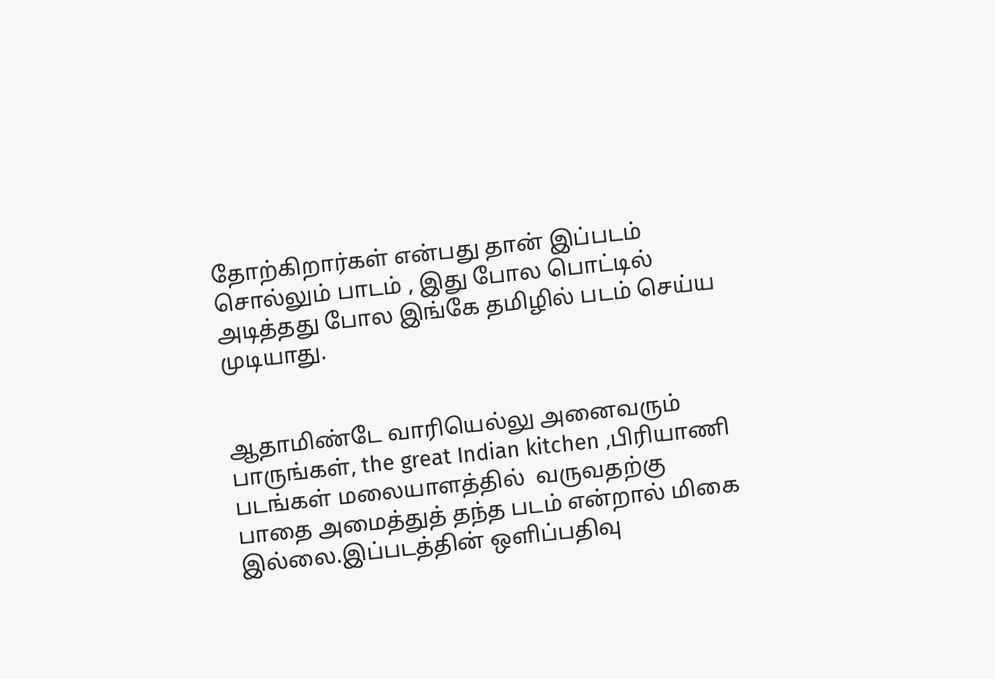தோற்கிறார்கள் என்பது தான் இப்படம் சொல்லும் பாடம் , இது போல பொட்டில் அடித்தது போல இங்கே தமிழில் படம் செய்ய முடியாது.


ஆதாமிண்டே வாரியெல்லு அனைவரும் பாருங்கள், the great Indian kitchen ,பிரியாணி படங்கள் மலையாளத்தில்  வருவதற்கு பாதை அமைத்துத் தந்த படம் என்றால் மிகை இல்லை.இப்படத்தின் ஒளிப்பதிவு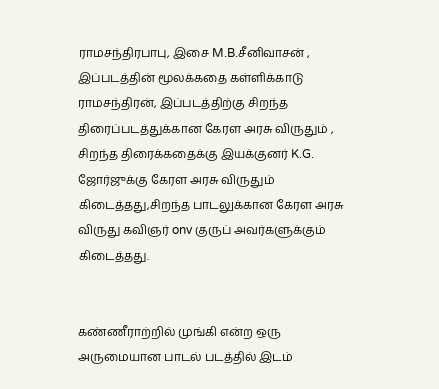ராமசந்திரபாபு, இசை M.B.சீனிவாசன் , இப்படத்தின் மூலக்கதை கள்ளிக்காடு ராமசந்திரன், இப்படத்திற்கு சிறந்த திரைப்படத்துக்கான கேரள அரசு விருதும் , சிறந்த திரைக்கதைக்கு இயக்குனர் K.G. ஜோர்ஜுக்கு கேரள அரசு விருதும் கிடைத்தது,சிறந்த பாடலுக்கான கேரள அரசு விருது கவிஞர் onv குருப் அவர்களுக்கும் கிடைத்தது.


கண்ணீராற்றில் முங்கி என்ற ஒரு அருமையான பாடல் படத்தில் இடம்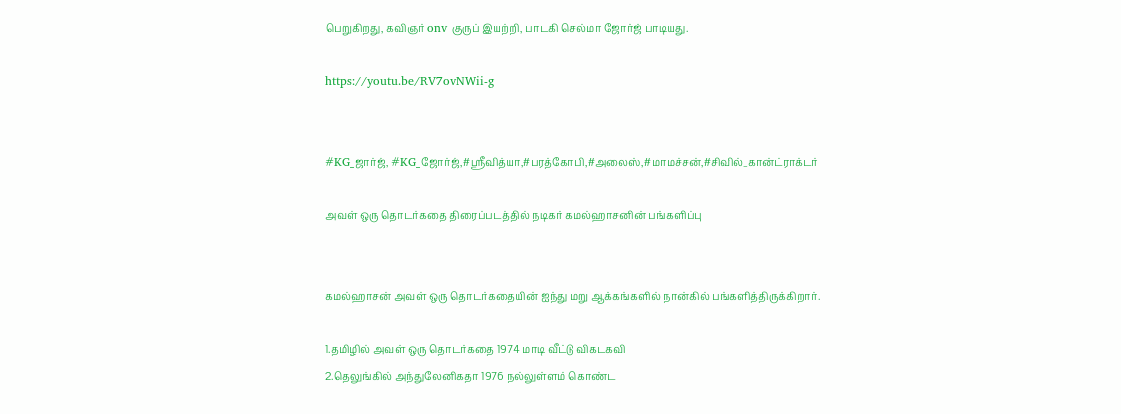பெறுகிறது, கவிஞர் onv குருப் இயற்றி, பாடகி செல்மா ஜோர்ஜ் பாடியது.

https://youtu.be/RV7ovNWii-g


#KG_ஜார்ஜ், #KG_ஜோர்ஜ்,#ஸ்ரீவித்யா,#பரத்கோபி,#அலைஸ்,#மாமச்சன்,#சிவில்_கான்ட்ராக்டர்

அவள் ஒரு தொடர்கதை திரைப்படத்தில் நடிகர் கமல்ஹாசனின் பங்களிப்பு


கமல்ஹாசன் அவள் ஒரு தொடர்கதையின் ஐந்து மறு ஆக்கங்களில் நான்கில் பங்களித்திருக்கிறார்.

1.தமிழில் அவள் ஒரு தொடர்கதை 1974 மாடி வீட்டு விகடகவி
2.தெலுங்கில் அந்துலேனிகதா 1976 நல்லுள்ளம் கொண்ட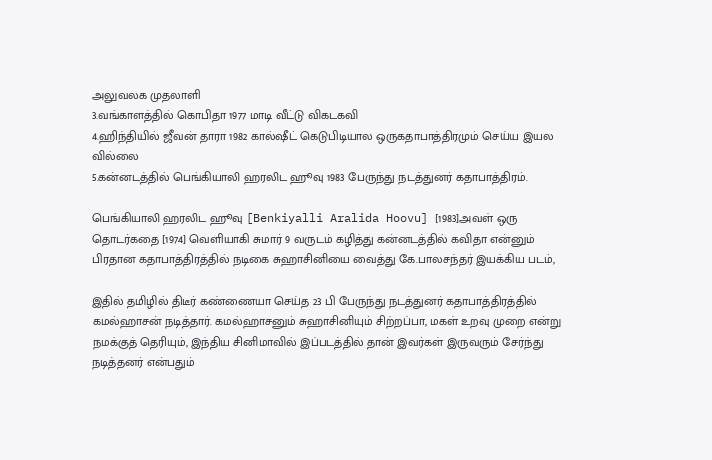அலுவலக முதலாளி
3.வங்காளத்தில் கொபிதா 1977 மாடி வீட்டு விகடகவி
4.ஹிந்தியில் ஜீவன் தாரா 1982 கால்ஷீட் கெடுபிடியால ஒருகதாபாத்திரமும் செய்ய இயல வில்லை
5.கன்னடத்தில் பெங்கியாலி ஹரலிட ஹூவு 1983 பேருந்து நடத்துனர் கதாபாத்திரம்.

பெங்கியாலி ஹரலிட ஹூவு [Benkiyalli Aralida Hoovu] [1983]அவள் ஒரு தொடர்கதை [1974] வெளியாகி சுமார் 9 வருடம் கழித்து கன்னடத்தில் கவிதா என்னும் பிரதான கதாபாத்திரத்தில் நடிகை சுஹாசினியை வைத்து கே.பாலசந்தர் இயக்கிய படம்,

இதில் தமிழில் திடீர் கண்ணையா செய்த 23 பி பேருந்து நடத்துனர் கதாபாத்திரத்தில் கமல்ஹாசன் நடித்தார். கமல்ஹாசனும் சுஹாசினியும் சிற்றப்பா, மகள் உறவு முறை என்று நமக்குத் தெரியும், இந்திய சினிமாவில் இப்படத்தில் தான் இவர்கள் இருவரும் சேர்ந்து நடித்தனர் என்பதும்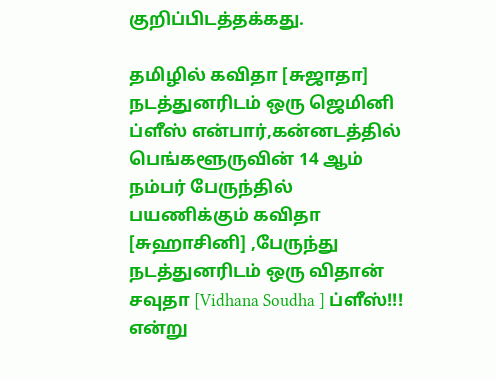குறிப்பிடத்தக்கது.

தமிழில் கவிதா [சுஜாதா] நடத்துனரிடம் ஒரு ஜெமினி ப்ளீஸ் என்பார்,கன்னடத்தில் பெங்களூருவின் 14 ஆம் நம்பர் பேருந்தில் பயணிக்கும் கவிதா [சுஹாசினி] ,பேருந்து நடத்துனரிடம் ஒரு விதான் சவுதா [Vidhana Soudha ] ப்ளீஸ்!!! என்று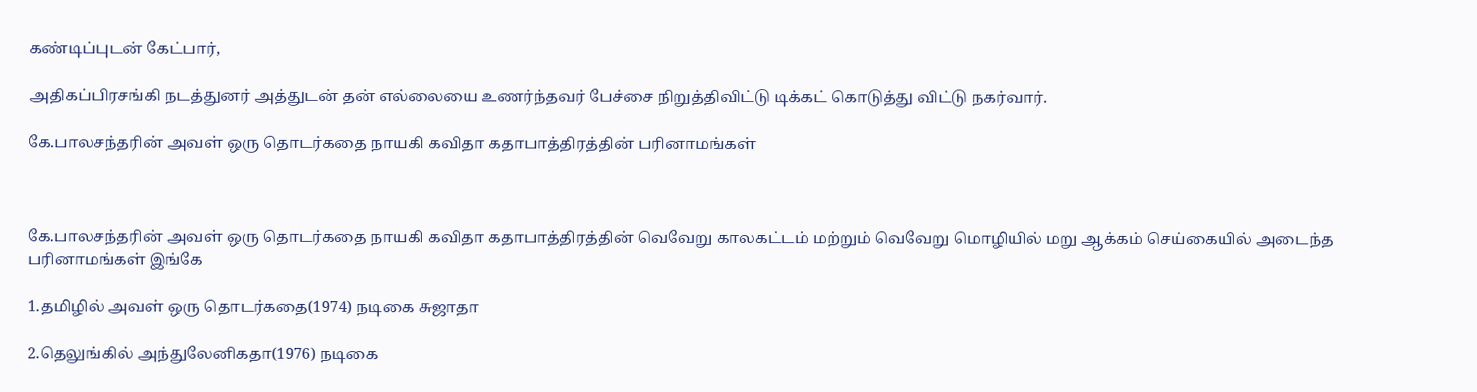கண்டிப்புடன் கேட்பார்,

அதிகப்பிரசங்கி நடத்துனர் அத்துடன் தன் எல்லையை உணர்ந்தவர் பேச்சை நிறுத்திவிட்டு டிக்கட் கொடுத்து விட்டு நகர்வார்.

கே.பாலசந்தரின் அவள் ஒரு தொடர்கதை நாயகி கவிதா கதாபாத்திரத்தின் பரினாமங்கள்



கே.பாலசந்தரின் அவள் ஒரு தொடர்கதை நாயகி கவிதா கதாபாத்திரத்தின் வெவேறு காலகட்டம் மற்றும் வெவேறு மொழியில் மறு ஆக்கம் செய்கையில் அடைந்த பரினாமங்கள் இங்கே

1.தமிழில் அவள் ஒரு தொடர்கதை(1974) நடிகை சுஜாதா

2.தெலுங்கில் அந்துலேனிகதா(1976) நடிகை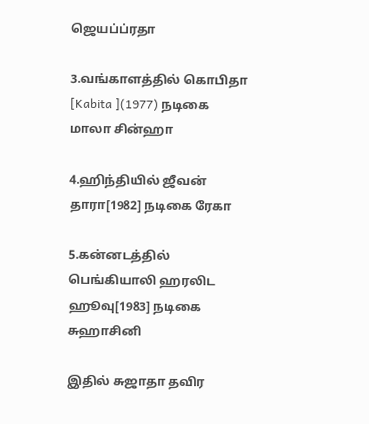ஜெயப்ப்ரதா

3.வங்காளத்தில் கொபிதா [Kabita ](1977) நடிகை மாலா சின்ஹா

4.ஹிந்தியில் ஜீவன் தாரா[1982] நடிகை ரேகா

5.கன்னடத்தில் பெங்கியாலி ஹரலிட ஹூவு[1983] நடிகை சுஹாசினி

இதில் சுஜாதா தவிர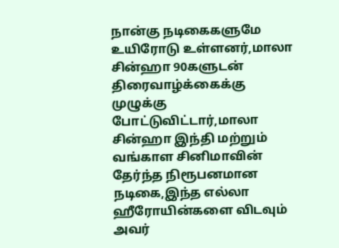நான்கு நடிகைகளுமே உயிரோடு உள்ளனர்,மாலா சின்ஹா 90களுடன் திரைவாழ்க்கைக்கு முழுக்கு போட்டுவிட்டார்,மாலா சின்ஹா இந்தி மற்றும் வங்காள சினிமாவின் தேர்ந்த நிரூபனமான நடிகை,இந்த எல்லா ஹீரோயின்களை விடவும் அவர்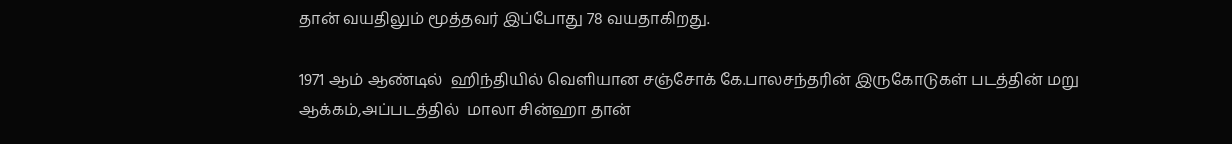தான் வயதிலும் மூத்தவர் இப்போது 78 வயதாகிறது.

1971 ஆம் ஆண்டில்  ஹிந்தியில் வெளியான சஞ்சோக் கே.பாலசந்தரின் இருகோடுகள் படத்தின் மறு ஆக்கம்,அப்படத்தில்  மாலா சின்ஹா தான்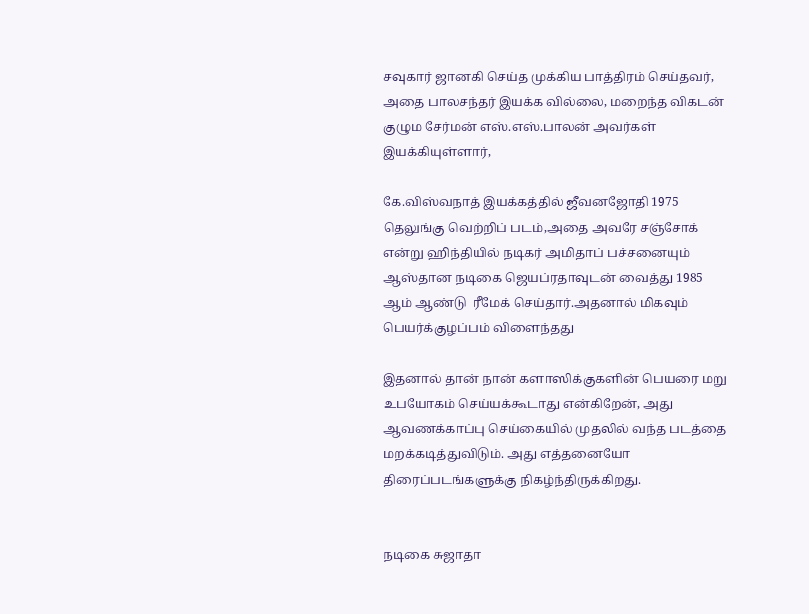சவுகார் ஜானகி செய்த முக்கிய பாத்திரம் செய்தவர், அதை பாலசந்தர் இயக்க வில்லை, மறைந்த விகடன் குழும சேர்மன் எஸ்.எஸ்.பாலன் அவர்கள்  இயக்கியுள்ளார்,

கே.விஸ்வநாத் இயக்கத்தில் ஜீவனஜோதி 1975 தெலுங்கு வெற்றிப் படம்,அதை அவரே சஞ்சோக் என்று ஹிந்தியில் நடிகர் அமிதாப் பச்சனையும் ஆஸ்தான நடிகை ஜெயப்ரதாவுடன் வைத்து 1985 ஆம் ஆண்டு  ரீமேக் செய்தார்.அதனால் மிகவும் பெயர்க்குழப்பம் விளைந்தது

இதனால் தான் நான் களாஸிக்குகளின் பெயரை மறு உபயோகம் செய்யக்கூடாது என்கிறேன், அது ஆவணக்காப்பு செய்கையில் முதலில் வந்த படத்தை மறக்கடித்துவிடும். அது எத்தனையோ திரைப்படங்களுக்கு நிகழ்ந்திருக்கிறது.


நடிகை சுஜாதா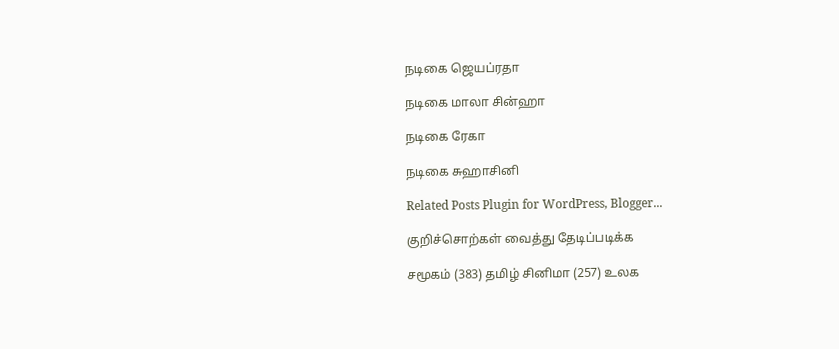நடிகை ஜெயப்ரதா

நடிகை மாலா சின்ஹா

நடிகை ரேகா

நடிகை சுஹாசினி

Related Posts Plugin for WordPress, Blogger...

குறிச்சொற்கள் வைத்து தேடிப்படிக்க

சமூகம் (383) தமிழ் சினிமா (257) உலக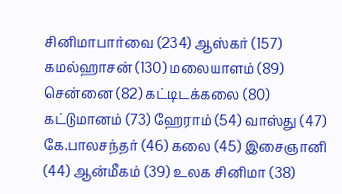சினிமாபார்வை (234) ஆஸ்கர் (157) கமல்ஹாசன் (130) மலையாளம் (89) சென்னை (82) கட்டிடக்கலை (80) கட்டுமானம் (73) ஹேராம் (54) வாஸ்து (47) கே.பாலசந்தர் (46) கலை (45) இசைஞானி (44) ஆன்மீகம் (39) உலக சினிமா (38)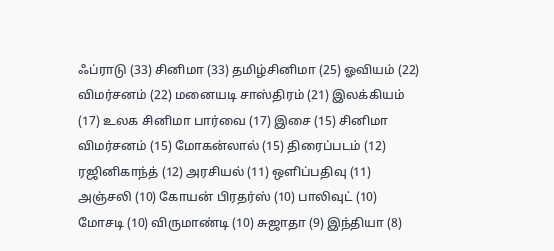ஃப்ராடு (33) சினிமா (33) தமிழ்சினிமா (25) ஓவியம் (22) விமர்சனம் (22) மனையடி சாஸ்திரம் (21) இலக்கியம் (17) உலக சினிமா பார்வை (17) இசை (15) சினிமா விமர்சனம் (15) மோகன்லால் (15) திரைப்படம் (12) ரஜினிகாந்த் (12) அரசியல் (11) ஒளிப்பதிவு (11) அஞ்சலி (10) கோயன் பிரதர்ஸ் (10) பாலிவுட் (10) மோசடி (10) விருமாண்டி (10) சுஜாதா (9) இந்தியா (8)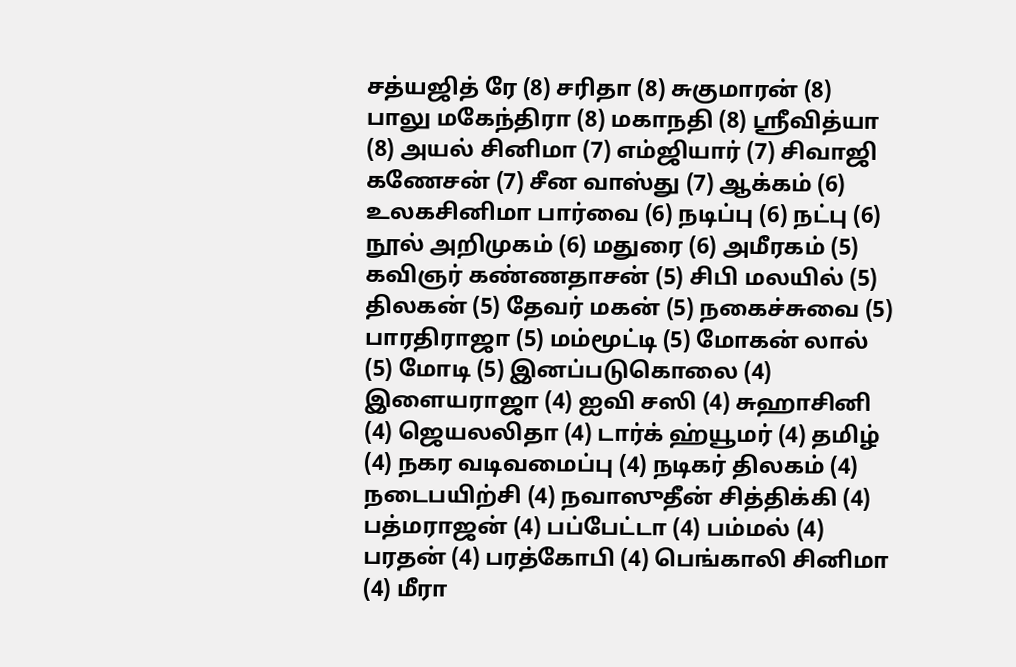சத்யஜித் ரே (8) சரிதா (8) சுகுமாரன் (8) பாலு மகேந்திரா (8) மகாநதி (8) ஸ்ரீவித்யா (8) அயல் சினிமா (7) எம்ஜியார் (7) சிவாஜி கணேசன் (7) சீன வாஸ்து (7) ஆக்கம் (6) உலகசினிமா பார்வை (6) நடிப்பு (6) நட்பு (6) நூல் அறிமுகம் (6) மதுரை (6) அமீரகம் (5) கவிஞர் கண்ணதாசன் (5) சிபி மலயில் (5) திலகன் (5) தேவர் மகன் (5) நகைச்சுவை (5) பாரதிராஜா (5) மம்மூட்டி (5) மோகன் லால் (5) மோடி (5) இனப்படுகொலை (4) இளையராஜா (4) ஐவி சஸி (4) சுஹாசினி (4) ஜெயலலிதா (4) டார்க் ஹ்யூமர் (4) தமிழ் (4) நகர வடிவமைப்பு (4) நடிகர் திலகம் (4) நடைபயிற்சி (4) நவாஸுதீன் சித்திக்கி (4) பத்மராஜன் (4) பப்பேட்டா (4) பம்மல் (4) பரதன் (4) பரத்கோபி (4) பெங்காலி சினிமா (4) மீரா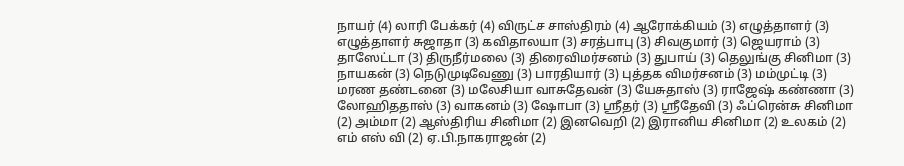நாயர் (4) லாரி பேக்கர் (4) விருட்ச சாஸ்திரம் (4) ஆரோக்கியம் (3) எழுத்தாளர் (3) எழுத்தாளர் சுஜாதா (3) கவிதாலயா (3) சரத்பாபு (3) சிவகுமார் (3) ஜெயராம் (3) தாஸேட்டா (3) திருநீர்மலை (3) திரைவிமர்சனம் (3) துபாய் (3) தெலுங்கு சினிமா (3) நாயகன் (3) நெடுமுடிவேணு (3) பாரதியார் (3) புத்தக விமர்சனம் (3) மம்முட்டி (3) மரண தண்டனை (3) மலேசியா வாசுதேவன் (3) யேசுதாஸ் (3) ராஜேஷ் கண்ணா (3) லோஹிததாஸ் (3) வாகனம் (3) ஷோபா (3) ஸ்ரீதர் (3) ஸ்ரீதேவி (3) ஃப்ரென்சு சினிமா (2) அம்மா (2) ஆஸ்திரிய சினிமா (2) இனவெறி (2) இரானிய சினிமா (2) உலகம் (2) எம் எஸ் வி (2) ஏ.பி.நாகராஜன் (2)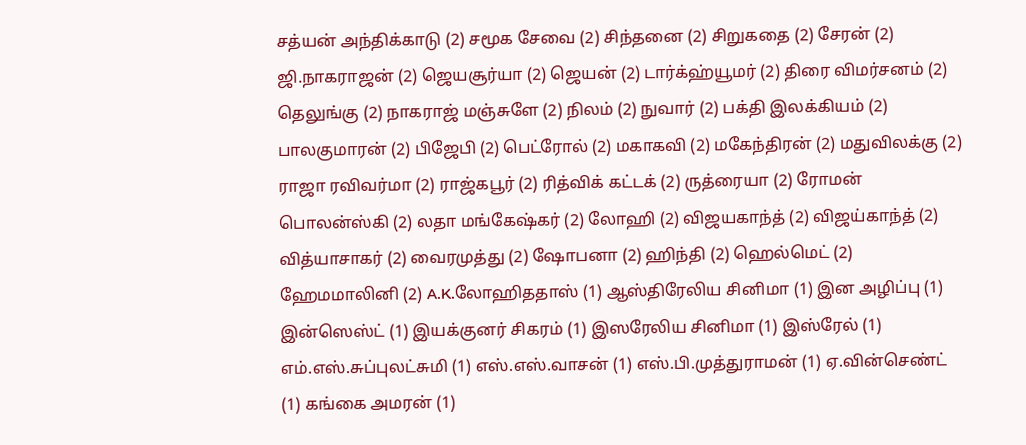சத்யன் அந்திக்காடு (2) சமூக சேவை (2) சிந்தனை (2) சிறுகதை (2) சேரன் (2) ஜி.நாகராஜன் (2) ஜெயசூர்யா (2) ஜெயன் (2) டார்க்ஹ்யூமர் (2) திரை விமர்சனம் (2) தெலுங்கு (2) நாகராஜ் மஞ்சுளே (2) நிலம் (2) நுவார் (2) பக்தி இலக்கியம் (2) பாலகுமாரன் (2) பிஜேபி (2) பெட்ரோல் (2) மகாகவி (2) மகேந்திரன் (2) மதுவிலக்கு (2) ராஜா ரவிவர்மா (2) ராஜ்கபூர் (2) ரித்விக் கட்டக் (2) ருத்ரையா (2) ரோமன் பொலன்ஸ்கி (2) லதா மங்கேஷ்கர் (2) லோஹி (2) விஜயகாந்த் (2) விஜய்காந்த் (2) வித்யாசாகர் (2) வைரமுத்து (2) ஷோபனா (2) ஹிந்தி (2) ஹெல்மெட் (2) ஹேமமாலினி (2) A.K.லோஹிததாஸ் (1) ஆஸ்திரேலிய சினிமா (1) இன அழிப்பு (1) இன்ஸெஸ்ட் (1) இயக்குனர் சிகரம் (1) இஸரேலிய சினிமா (1) இஸ்ரேல் (1) எம்.எஸ்.சுப்புலட்சுமி (1) எஸ்.எஸ்.வாசன் (1) எஸ்.பி.முத்துராமன் (1) ஏ.வின்செண்ட் (1) கங்கை அமரன் (1)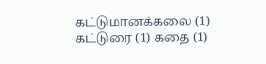கட்டுமானக்கலை (1) கட்டுரை (1) கதை (1)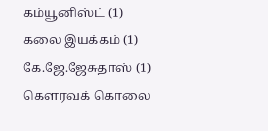கம்யூனிஸ்ட் (1) கலை இயக்கம் (1) கே.ஜே.ஜேசுதாஸ் (1) கௌரவக் கொலை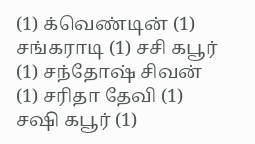(1) க்வெண்டின் (1) சங்கராடி (1) சசி கபூர் (1) சந்தோஷ் சிவன் (1) சரிதா தேவி (1) சஷி கபூர் (1)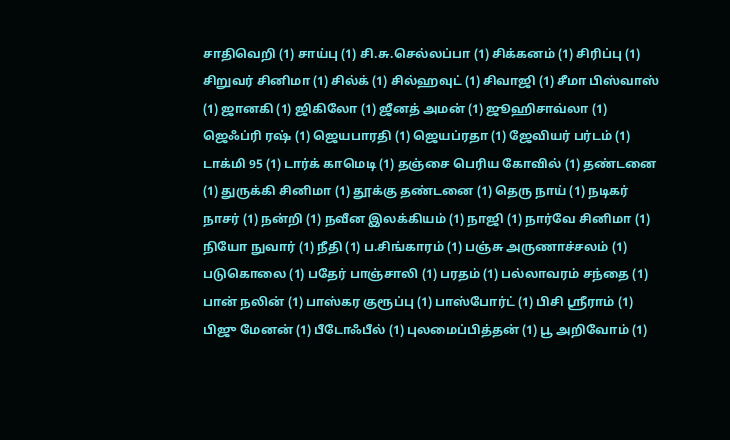சாதிவெறி (1) சாய்பு (1) சி.சு.செல்லப்பா (1) சிக்கனம் (1) சிரிப்பு (1) சிறுவர் சினிமா (1) சில்க் (1) சில்ஹவுட் (1) சிவாஜி (1) சீமா பிஸ்வாஸ் (1) ஜானகி (1) ஜிகிலோ (1) ஜீனத் அமன் (1) ஜூஹிசாவ்லா (1) ஜெஃப்ரி ரஷ் (1) ஜெயபாரதி (1) ஜெயப்ரதா (1) ஜேவியர் பர்டம் (1) டாக்மி 95 (1) டார்க் காமெடி (1) தஞ்சை பெரிய கோவில் (1) தண்டனை (1) துருக்கி சினிமா (1) தூக்கு தண்டனை (1) தெரு நாய் (1) நடிகர் நாசர் (1) நன்றி (1) நவீன இலக்கியம் (1) நாஜி (1) நார்வே சினிமா (1) நியோ நுவார் (1) நீதி (1) ப.சிங்காரம் (1) பஞ்சு அருணாச்சலம் (1) படுகொலை (1) பதேர் பாஞ்சாலி (1) பரதம் (1) பல்லாவரம் சந்தை (1) பான் நலின் (1) பாஸ்கர குரூப்பு (1) பாஸ்போர்ட் (1) பிசி ஸ்ரீராம் (1) பிஜு மேனன் (1) பீடோஃபீல் (1) புலமைப்பித்தன் (1) பூ அறிவோம் (1)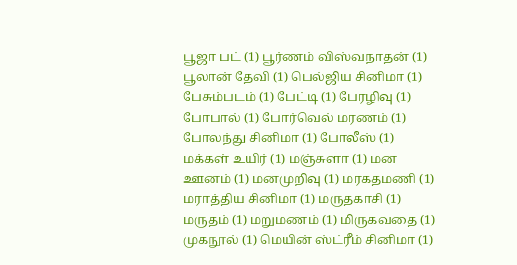பூஜா பட் (1) பூர்ணம் விஸ்வநாதன் (1) பூலான் தேவி (1) பெல்ஜிய சினிமா (1) பேசும்படம் (1) பேட்டி (1) பேரழிவு (1) போபால் (1) போர்வெல் மரணம் (1) போலந்து சினிமா (1) போலீஸ் (1) மக்கள் உயிர் (1) மஞ்சுளா (1) மன ஊனம் (1) மனமுறிவு (1) மரகதமணி (1) மராத்திய சினிமா (1) மருதகாசி (1) மருதம் (1) மறுமணம் (1) மிருகவதை (1) முகநூல் (1) மெயின் ஸ்ட்ரீம் சினிமா (1)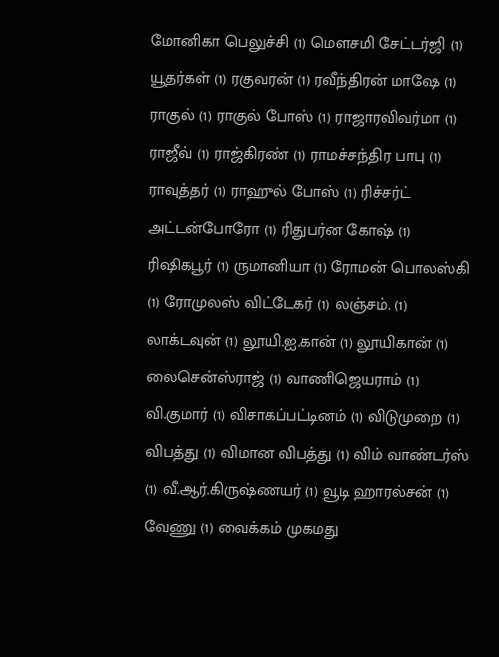மோனிகா பெலுச்சி (1) மௌசமி சேட்டர்ஜி (1) யூதர்கள் (1) ரகுவரன் (1) ரவீந்திரன் மாஷே (1) ராகுல் (1) ராகுல் போஸ் (1) ராஜாரவிவர்மா (1) ராஜீவ் (1) ராஜ்கிரண் (1) ராமச்சந்திர பாபு (1) ராவுத்தர் (1) ராஹுல் போஸ் (1) ரிச்சர்ட் அட்டன்போரோ (1) ரிதுபர்ன கோஷ் (1) ரிஷிகபூர் (1) ருமானியா (1) ரோமன் பொலஸ்கி (1) ரோமுலஸ் விட்டேகர் (1) லஞ்சம். (1) லாக்டவுன் (1) லூயி.ஐ.கான் (1) லூயிகான் (1) லைசென்ஸ்ராஜ் (1) வாணிஜெயராம் (1) வி.குமார் (1) விசாகப்பட்டினம் (1) விடுமுறை (1) விபத்து (1) விமான விபத்து (1) விம் வாண்டர்ஸ் (1) வீ.ஆர்.கிருஷ்ணயர் (1) வூடி ஹாரல்சன் (1) வேணு (1) வைக்கம் முகமது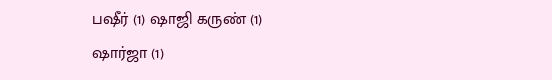பஷீர் (1) ஷாஜி கருண் (1) ஷார்ஜா (1)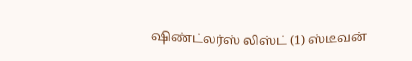ஷிண்ட்லர்ஸ் லிஸ்ட் (1) ஸ்டீவன்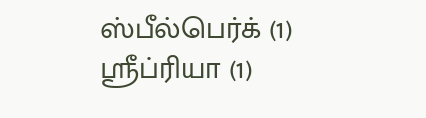ஸ்பீல்பெர்க் (1) ஸ்ரீப்ரியா (1)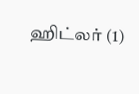ஹிட்லர் (1)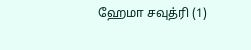ஹேமா சவுத்ரி (1)